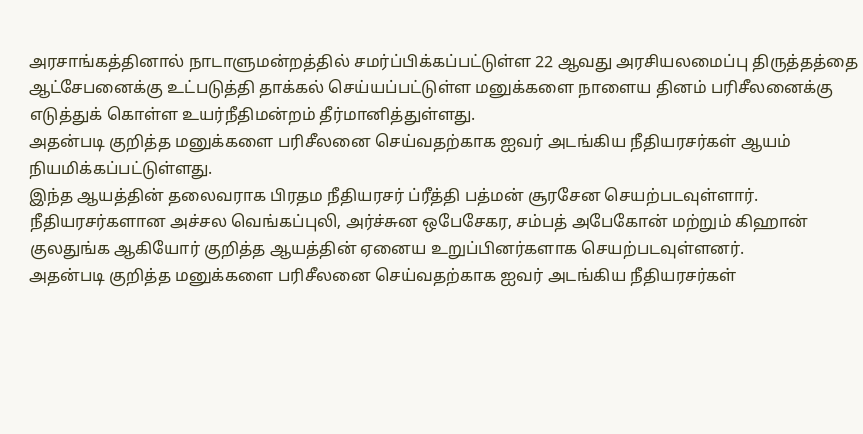அரசாங்கத்தினால் நாடாளுமன்றத்தில் சமர்ப்பிக்கப்பட்டுள்ள 22 ஆவது அரசியலமைப்பு திருத்தத்தை ஆட்சேபனைக்கு உட்படுத்தி தாக்கல் செய்யப்பட்டுள்ள மனுக்களை நாளைய தினம் பரிசீலனைக்கு எடுத்துக் கொள்ள உயர்நீதிமன்றம் தீர்மானித்துள்ளது.
அதன்படி குறித்த மனுக்களை பரிசீலனை செய்வதற்காக ஐவர் அடங்கிய நீதியரசர்கள் ஆயம் நியமிக்கப்பட்டுள்ளது.
இந்த ஆயத்தின் தலைவராக பிரதம நீதியரசர் ப்ரீத்தி பத்மன் சூரசேன செயற்படவுள்ளார்.
நீதியரசர்களான அச்சல வெங்கப்புலி, அர்ச்சுன ஒபேசேகர, சம்பத் அபேகோன் மற்றும் கிஹான் குலதுங்க ஆகியோர் குறித்த ஆயத்தின் ஏனைய உறுப்பினர்களாக செயற்படவுள்ளனர்.
அதன்படி குறித்த மனுக்களை பரிசீலனை செய்வதற்காக ஐவர் அடங்கிய நீதியரசர்கள்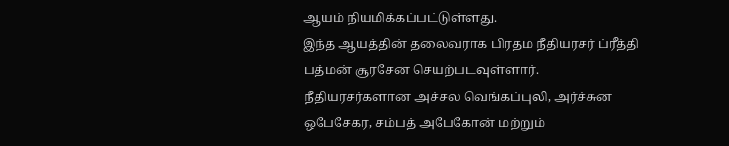ஆயம் நியமிக்கப்பட்டுள்ளது.
இந்த ஆயத்தின் தலைவராக பிரதம நீதியரசர் ப்ரீத்தி பத்மன் சூரசேன செயற்படவுள்ளார்.
நீதியரசர்களான அச்சல வெங்கப்புலி, அர்ச்சுன ஒபேசேகர, சம்பத் அபேகோன் மற்றும்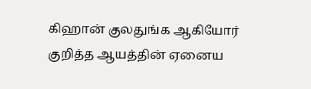கிஹான் குலதுங்க ஆகியோர் குறித்த ஆயத்தின் ஏனைய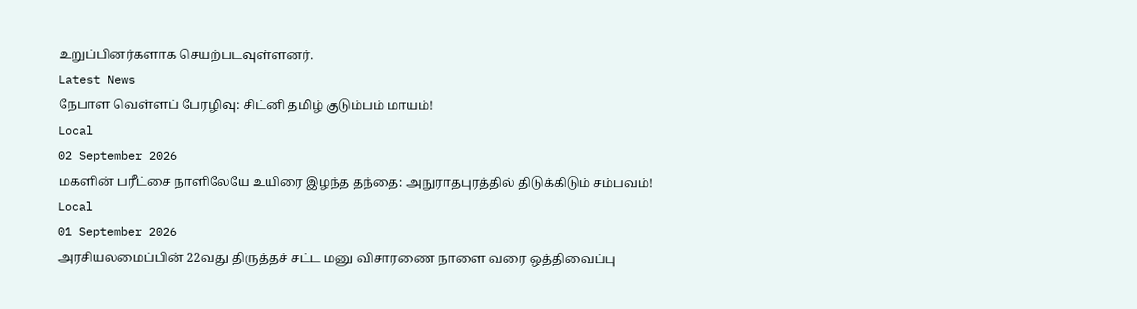உறுப்பினர்களாக செயற்படவுள்ளனர்.
Latest News
நேபாள வெள்ளப் பேரழிவு: சிட்னி தமிழ் குடும்பம் மாயம்!
Local
02 September 2026
மகளின் பரீட்சை நாளிலேயே உயிரை இழந்த தந்தை: அநுராதபுரத்தில் திடுக்கிடும் சம்பவம்!
Local
01 September 2026
அரசியலமைப்பின் 22வது திருத்தச் சட்ட மனு விசாரணை நாளை வரை ஒத்திவைப்பு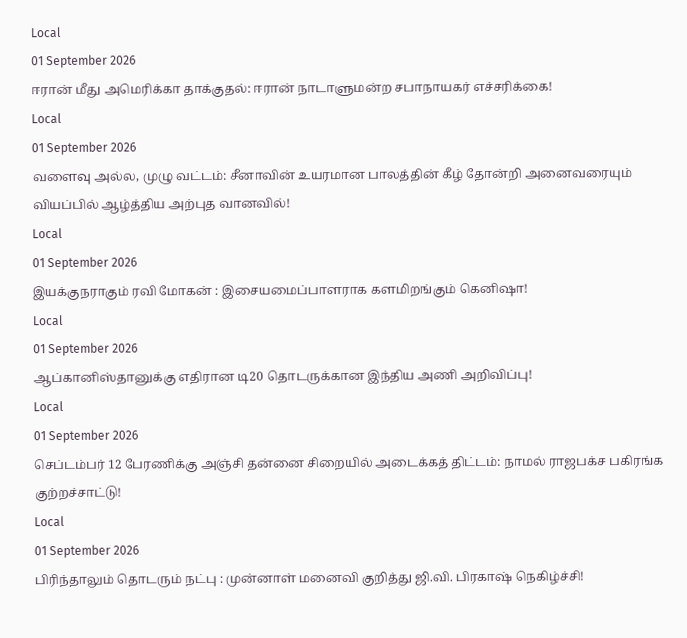Local
01 September 2026
ஈரான் மீது அமெரிக்கா தாக்குதல்: ஈரான் நாடாளுமன்ற சபாநாயகர் எச்சரிக்கை!
Local
01 September 2026
வளைவு அல்ல, முழு வட்டம்: சீனாவின் உயரமான பாலத்தின் கீழ் தோன்றி அனைவரையும் வியப்பில் ஆழ்த்திய அற்புத வானவில்!
Local
01 September 2026
இயக்குநராகும் ரவி மோகன் : இசையமைப்பாளராக களமிறங்கும் கெனிஷா!
Local
01 September 2026
ஆப்கானிஸ்தானுக்கு எதிரான டி20 தொடருக்கான இந்திய அணி அறிவிப்பு!
Local
01 September 2026
செப்டம்பர் 12 பேரணிக்கு அஞ்சி தன்னை சிறையில் அடைக்கத் திட்டம்: நாமல் ராஜபக்ச பகிரங்க குற்றச்சாட்டு!
Local
01 September 2026
பிரிந்தாலும் தொடரும் நட்பு : முன்னாள் மனைவி குறித்து ஜி.வி. பிரகாஷ் நெகிழ்ச்சி!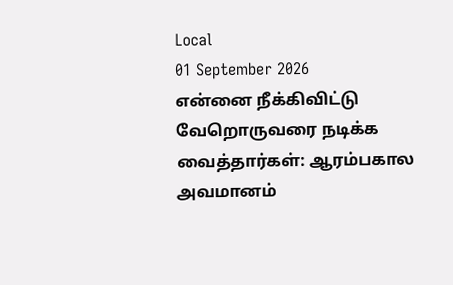Local
01 September 2026
என்னை நீக்கிவிட்டு வேறொருவரை நடிக்க வைத்தார்கள்: ஆரம்பகால அவமானம்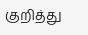குறித்து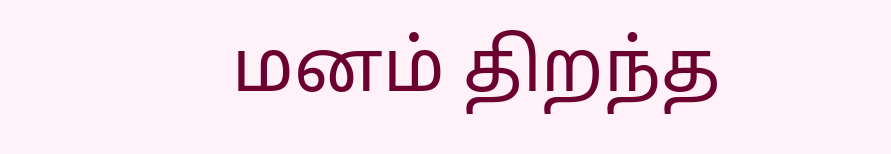மனம் திறந்த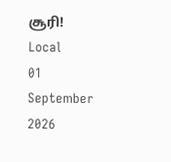சூரி!
Local
01 September 2026